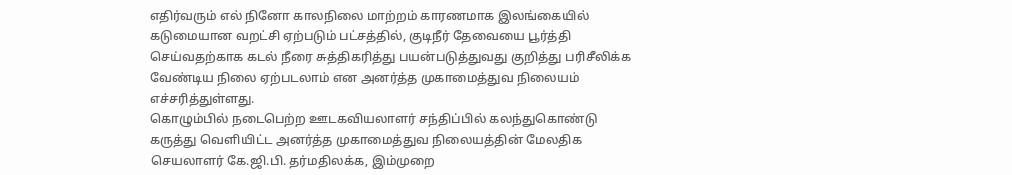எதிர்வரும் எல் நினோ காலநிலை மாற்றம் காரணமாக இலங்கையில் கடுமையான வறட்சி ஏற்படும் பட்சத்தில், குடிநீர் தேவையை பூர்த்தி செய்வதற்காக கடல் நீரை சுத்திகரித்து பயன்படுத்துவது குறித்து பரிசீலிக்க வேண்டிய நிலை ஏற்படலாம் என அனர்த்த முகாமைத்துவ நிலையம் எச்சரித்துள்ளது.
கொழும்பில் நடைபெற்ற ஊடகவியலாளர் சந்திப்பில் கலந்துகொண்டு கருத்து வெளியிட்ட அனர்த்த முகாமைத்துவ நிலையத்தின் மேலதிக செயலாளர் கே.ஜி.பி. தர்மதிலக்க, இம்முறை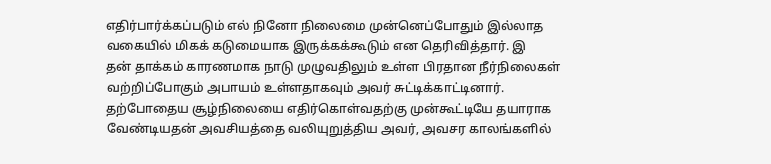எதிர்பார்க்கப்படும் எல் நினோ நிலைமை முன்னெப்போதும் இல்லாத வகையில் மிகக் கடுமையாக இருக்கக்கூடும் என தெரிவித்தார். இ
தன் தாக்கம் காரணமாக நாடு முழுவதிலும் உள்ள பிரதான நீர்நிலைகள் வற்றிப்போகும் அபாயம் உள்ளதாகவும் அவர் சுட்டிக்காட்டினார்.
தற்போதைய சூழ்நிலையை எதிர்கொள்வதற்கு முன்கூட்டியே தயாராக வேண்டியதன் அவசியத்தை வலியுறுத்திய அவர், அவசர காலங்களில்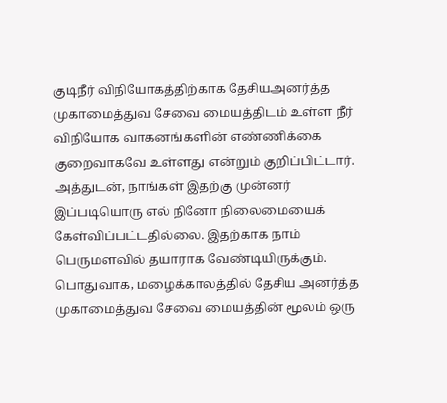குடிநீர் விநியோகத்திற்காக தேசியஅனர்த்த முகாமைத்துவ சேவை மையத்திடம் உள்ள நீர் விநியோக வாகனங்களின் எண்ணிக்கை குறைவாகவே உள்ளது என்றும் குறிப்பிட்டார்.
அத்துடன், நாங்கள் இதற்கு முன்னர் இப்படியொரு எல் நினோ நிலைமையைக் கேள்விப்பட்டதில்லை. இதற்காக நாம் பெருமளவில் தயாராக வேண்டியிருக்கும். பொதுவாக, மழைக்காலத்தில் தேசிய அனர்த்த முகாமைத்துவ சேவை மையத்தின் மூலம் ஒரு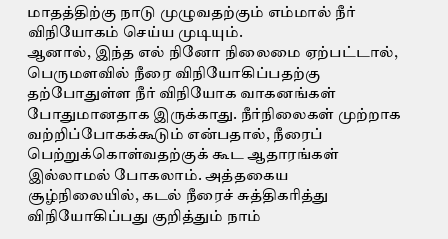மாதத்திற்கு நாடு முழுவதற்கும் எம்மால் நீர் விநியோகம் செய்ய முடியும்.
ஆனால், இந்த எல் நினோ நிலைமை ஏற்பட்டால், பெருமளவில் நீரை விநியோகிப்பதற்கு தற்போதுள்ள நீர் விநியோக வாகனங்கள் போதுமானதாக இருக்காது. நீர்நிலைகள் முற்றாக வற்றிப்போகக்கூடும் என்பதால், நீரைப் பெற்றுக்கொள்வதற்குக் கூட ஆதாரங்கள் இல்லாமல் போகலாம். அத்தகைய சூழ்நிலையில், கடல் நீரைச் சுத்திகரித்து விநியோகிப்பது குறித்தும் நாம்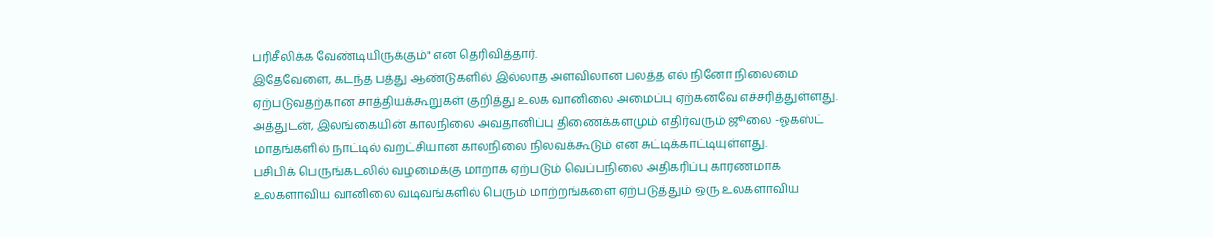பரிசீலிக்க வேண்டியிருக்கும்" என தெரிவித்தார்.
இதேவேளை, கடந்த பத்து ஆண்டுகளில் இல்லாத அளவிலான பலத்த எல் நினோ நிலைமை ஏற்படுவதற்கான சாத்தியக்கூறுகள் குறித்து உலக வானிலை அமைப்பு ஏற்கனவே எச்சரித்துள்ளது.
அத்துடன், இலங்கையின் காலநிலை அவதானிப்பு திணைக்களமும் எதிர்வரும் ஜூலை -ஓகஸ்ட் மாதங்களில் நாட்டில் வறட்சியான காலநிலை நிலவக்கூடும் என சுட்டிக்காட்டியுள்ளது.
பசிபிக் பெருங்கடலில் வழமைக்கு மாறாக ஏற்படும் வெப்பநிலை அதிகரிப்பு காரணமாக உலகளாவிய வானிலை வடிவங்களில் பெரும் மாற்றங்களை ஏற்படுத்தும் ஒரு உலகளாவிய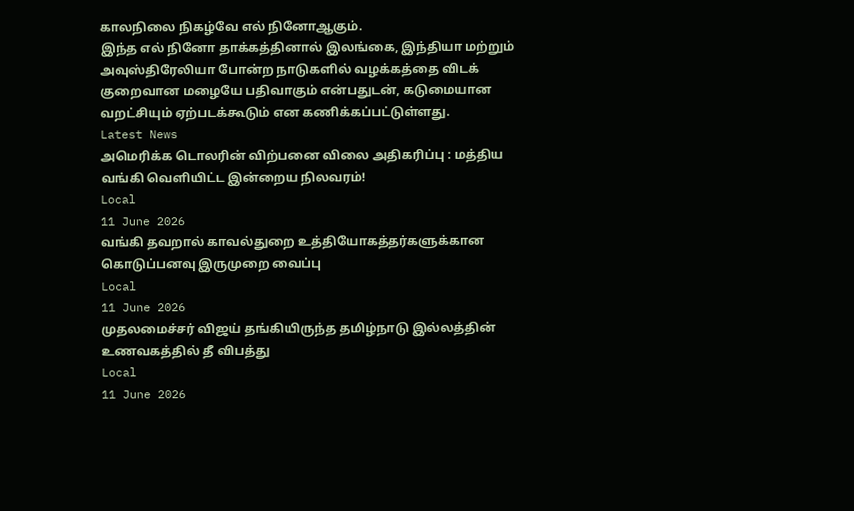காலநிலை நிகழ்வே எல் நினோஆகும்.
இந்த எல் நினோ தாக்கத்தினால் இலங்கை, இந்தியா மற்றும் அவுஸ்திரேலியா போன்ற நாடுகளில் வழக்கத்தை விடக் குறைவான மழையே பதிவாகும் என்பதுடன், கடுமையான வறட்சியும் ஏற்படக்கூடும் என கணிக்கப்பட்டுள்ளது.
Latest News
அமெரிக்க டொலரின் விற்பனை விலை அதிகரிப்பு : மத்திய வங்கி வெளியிட்ட இன்றைய நிலவரம்!
Local
11 June 2026
வங்கி தவறால் காவல்துறை உத்தியோகத்தர்களுக்கான கொடுப்பனவு இருமுறை வைப்பு
Local
11 June 2026
முதலமைச்சர் விஜய் தங்கியிருந்த தமிழ்நாடு இல்லத்தின் உணவகத்தில் தீ விபத்து
Local
11 June 2026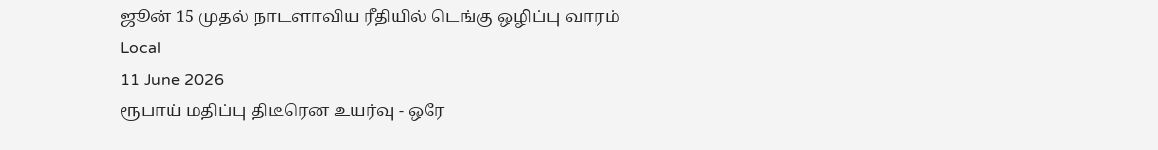ஜூன் 15 முதல் நாடளாவிய ரீதியில் டெங்கு ஒழிப்பு வாரம்
Local
11 June 2026
ரூபாய் மதிப்பு திடீரென உயர்வு - ஒரே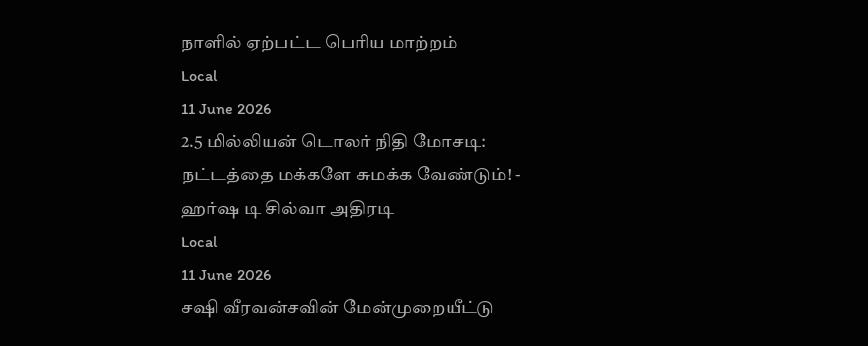நாளில் ஏற்பட்ட பெரிய மாற்றம்
Local
11 June 2026
2.5 மில்லியன் டொலர் நிதி மோசடி: நட்டத்தை மக்களே சுமக்க வேண்டும்! - ஹர்ஷ டி சில்வா அதிரடி
Local
11 June 2026
சஷி வீரவன்சவின் மேன்முறையீட்டு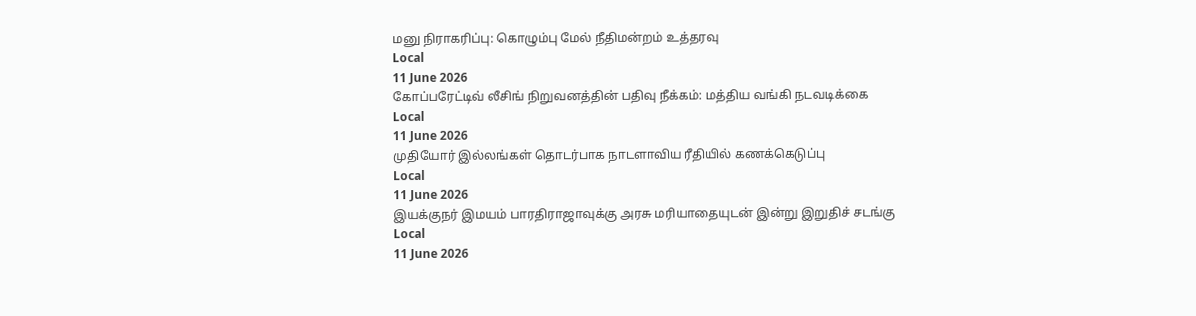மனு நிராகரிப்பு: கொழும்பு மேல் நீதிமன்றம் உத்தரவு
Local
11 June 2026
கோப்பரேட்டிவ் லீசிங் நிறுவனத்தின் பதிவு நீக்கம்: மத்திய வங்கி நடவடிக்கை
Local
11 June 2026
முதியோர் இல்லங்கள் தொடர்பாக நாடளாவிய ரீதியில் கணக்கெடுப்பு
Local
11 June 2026
இயக்குநர் இமயம் பாரதிராஜாவுக்கு அரசு மரியாதையுடன் இன்று இறுதிச் சடங்கு
Local
11 June 2026